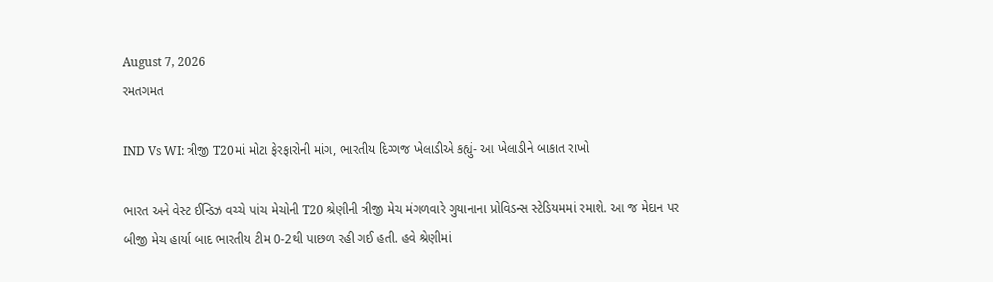August 7, 2026
રમતગમત

IND Vs WI: ત્રીજી T20માં મોટા ફેરફારોની માંગ, ભારતીય દિગ્ગજ ખેલાડીએ કહ્યું- આ ખેલાડીને બાકાત રાખો

ભારત અને વેસ્ટ ઈન્ડિઝ વચ્ચે પાંચ મેચોની T20 શ્રેણીની ત્રીજી મેચ મંગળવારે ગુયાનાના પ્રોવિડન્સ સ્ટેડિયમમાં રમાશે. આ જ મેદાન પર બીજી મેચ હાર્યા બાદ ભારતીય ટીમ 0-2થી પાછળ રહી ગઈ હતી. હવે શ્રેણીમાં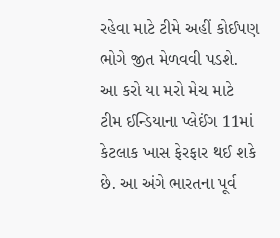રહેવા માટે ટીમે અહીં કોઈપણ ભોગે જીત મેળવવી પડશે. આ કરો યા મરો મેચ માટે ટીમ ઈન્ડિયાના પ્લેઈંગ 11માં કેટલાક ખાસ ફેરફાર થઈ શકે છે. આ અંગે ભારતના પૂર્વ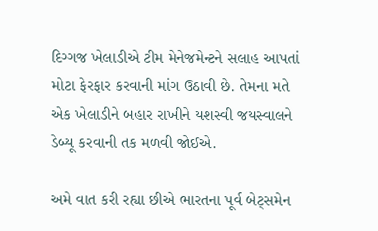દિગ્ગજ ખેલાડીએ ટીમ મેનેજમેન્ટને સલાહ આપતાં મોટા ફેરફાર કરવાની માંગ ઉઠાવી છે. તેમના મતે એક ખેલાડીને બહાર રાખીને યશસ્વી જયસ્વાલને ડેબ્યૂ કરવાની તક મળવી જોઈએ.

અમે વાત કરી રહ્યા છીએ ભારતના પૂર્વ બેટ્સમેન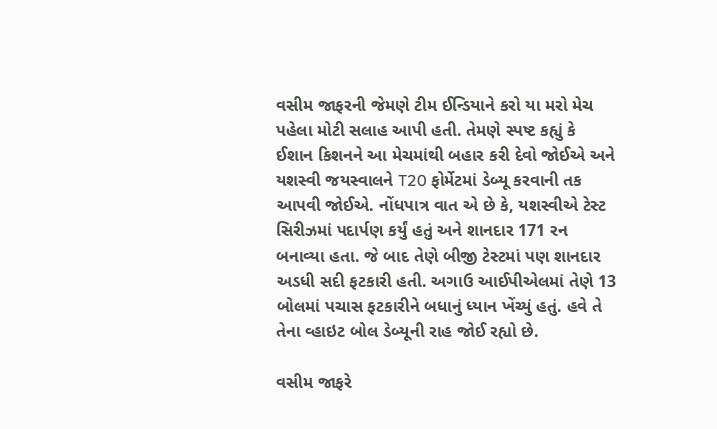વસીમ જાફરની જેમણે ટીમ ઈન્ડિયાને કરો યા મરો મેચ પહેલા મોટી સલાહ આપી હતી. તેમણે સ્પષ્ટ કહ્યું કે ઈશાન કિશનને આ મેચમાંથી બહાર કરી દેવો જોઈએ અને યશસ્વી જયસ્વાલને T20 ફોર્મેટમાં ડેબ્યૂ કરવાની તક આપવી જોઈએ. નોંધપાત્ર વાત એ છે કે, યશસ્વીએ ટેસ્ટ સિરીઝમાં પદાર્પણ કર્યું હતું અને શાનદાર 171 રન બનાવ્યા હતા. જે બાદ તેણે બીજી ટેસ્ટમાં પણ શાનદાર અડધી સદી ફટકારી હતી. અગાઉ આઈપીએલમાં તેણે 13 બોલમાં પચાસ ફટકારીને બધાનું ધ્યાન ખેંચ્યું હતું. હવે તે તેના વ્હાઇટ બોલ ડેબ્યૂની રાહ જોઈ રહ્યો છે.

વસીમ જાફરે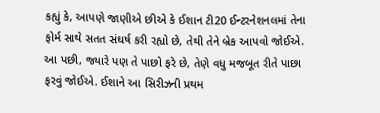કહ્યું કે, આપણે જાણીએ છીએ કે ઈશાન ટી20 ઈન્ટરનેશનલમાં તેના ફોર્મ સાથે સતત સંઘર્ષ કરી રહ્યો છે, તેથી તેને બ્રેક આપવો જોઈએ. આ પછી, જ્યારે પણ તે પાછો ફરે છે, તેણે વધુ મજબૂત રીતે પાછા ફરવું જોઈએ. ઈશાને આ સિરીઝની પ્રથમ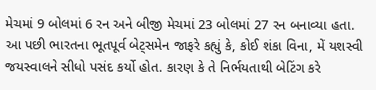મેચમાં 9 બોલમાં 6 રન અને બીજી મેચમાં 23 બોલમાં 27 રન બનાવ્યા હતા. આ પછી ભારતના ભૂતપૂર્વ બેટ્સમેન જાફરે કહ્યું કે, કોઈ શંકા વિના, મેં યશસ્વી જયસ્વાલને સીધો પસંદ કર્યો હોત. કારણ કે તે નિર્ભયતાથી બેટિંગ કરે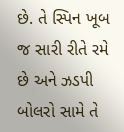છે. તે સ્પિન ખૂબ જ સારી રીતે રમે છે અને ઝડપી બોલરો સામે તે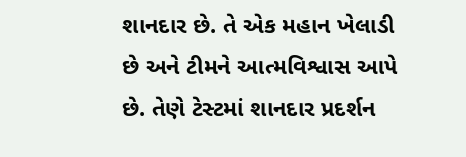શાનદાર છે. તે એક મહાન ખેલાડી છે અને ટીમને આત્મવિશ્વાસ આપે છે. તેણે ટેસ્ટમાં શાનદાર પ્રદર્શન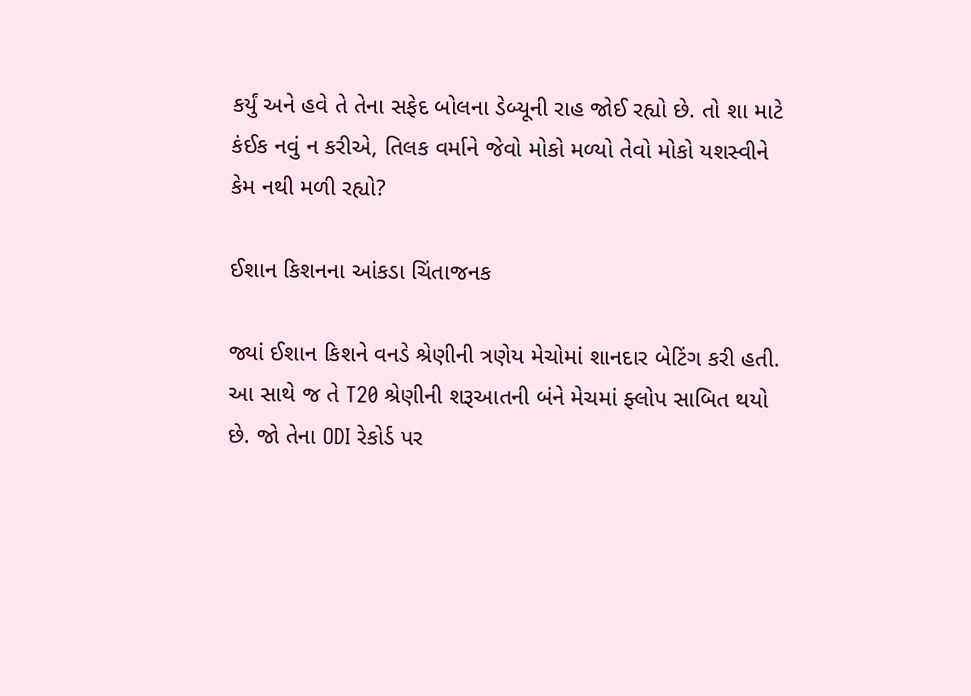કર્યું અને હવે તે તેના સફેદ બોલના ડેબ્યૂની રાહ જોઈ રહ્યો છે. તો શા માટે કંઈક નવું ન કરીએ, તિલક વર્માને જેવો મોકો મળ્યો તેવો મોકો યશસ્વીને કેમ નથી મળી રહ્યો?

ઈશાન કિશનના આંકડા ચિંતાજનક

જ્યાં ઈશાન કિશને વનડે શ્રેણીની ત્રણેય મેચોમાં શાનદાર બેટિંગ કરી હતી. આ સાથે જ તે T20 શ્રેણીની શરૂઆતની બંને મેચમાં ફ્લોપ સાબિત થયો છે. જો તેના ODI રેકોર્ડ પર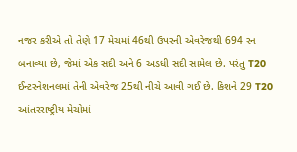નજર કરીએ તો તેણે 17 મેચમાં 46થી ઉપરની એવરેજથી 694 રન બનાવ્યા છે, જેમાં એક સદી અને 6 અડધી સદી સામેલ છે. પરંતુ T20 ઈન્ટરનેશનલમાં તેની એવરેજ 25થી નીચે આવી ગઈ છે. કિશને 29 T20 આંતરરાષ્ટ્રીય મેચોમાં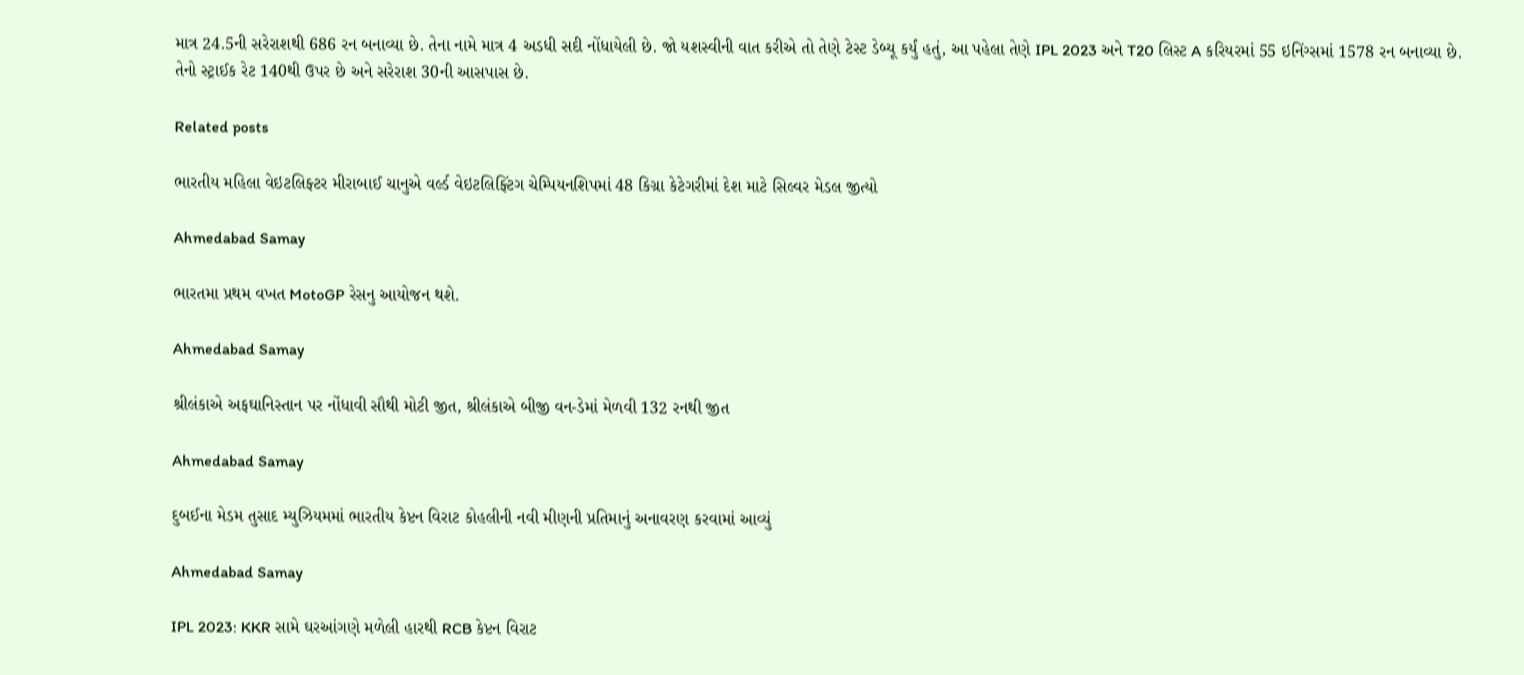માત્ર 24.5ની સરેરાશથી 686 રન બનાવ્યા છે. તેના નામે માત્ર 4 અડધી સદી નોંધાયેલી છે. જો યશસ્વીની વાત કરીએ તો તેણે ટેસ્ટ ડેબ્યૂ કર્યું હતું, આ પહેલા તેણે IPL 2023 અને T20 લિસ્ટ A કરિયરમાં 55 ઇનિંગ્સમાં 1578 રન બનાવ્યા છે. તેનો સ્ટ્રાઈક રેટ 140થી ઉપર છે અને સરેરાશ 30ની આસપાસ છે.

Related posts

ભારતીય મહિલા વેઇટલિફ્ટર મીરાબાઈ ચાનુએ વર્લ્ડ વેઇટલિફ્ટિંગ ચેમ્પિયનશિપમાં 48 કિગ્રા કેટેગરીમાં દેશ માટે સિલ્વર મેડલ જીત્યો

Ahmedabad Samay

ભારતમા પ્રથમ વખત MotoGP રેસનુ આયોજન થશે.

Ahmedabad Samay

શ્રીલંકાએ અફઘાનિસ્તાન પર નોંધાવી સૌથી મોટી જીત, શ્રીલંકાએ બીજી વન-ડેમાં મેળવી 132 રનથી જીત

Ahmedabad Samay

દુબઈના મેડમ તુસાદ મ્યુઝિયમમાં ભારતીય કેપ્ટન વિરાટ કોહલીની નવી મીણની પ્રતિમાનું અનાવરણ કરવામાં આવ્યું

Ahmedabad Samay

IPL 2023: KKR સામે ઘરઆંગણે મળેલી હારથી RCB કેપ્ટન વિરાટ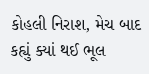કોહલી નિરાશ, મેચ બાદ કહ્યું ક્યાં થઈ ભૂલ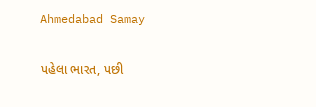Ahmedabad Samay

પહેલા ભારત, પછી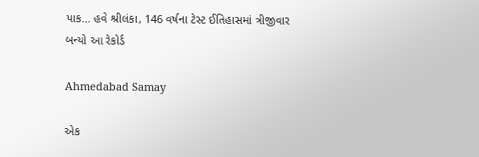પાક… હવે શ્રીલંકા, 146 વર્ષના ટેસ્ટ ઈતિહાસમાં ત્રીજીવાર બન્યો આ રેકોર્ડ

Ahmedabad Samay

એક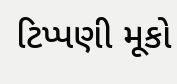ટિપ્પણી મૂકો